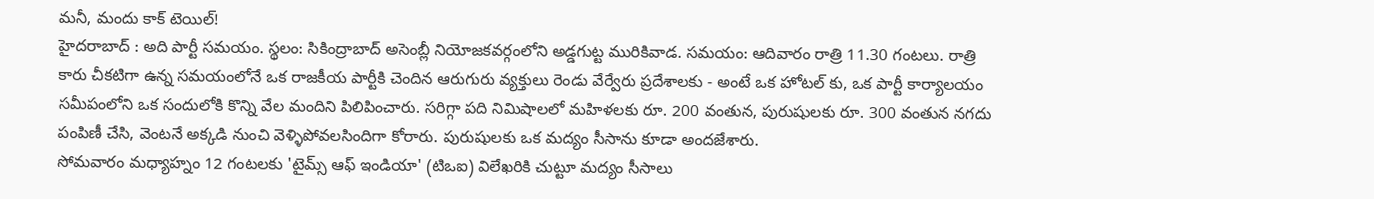మనీ, మందు కాక్ టెయిల్!
హైదరాబాద్ : అది పార్టీ సమయం. స్థలం: సికింద్రాబాద్ అసెంబ్లీ నియోజకవర్గంలోని అడ్డగుట్ట మురికివాడ. సమయం: ఆదివారం రాత్రి 11.30 గంటలు. రాత్రి కారు చీకటిగా ఉన్న సమయంలోనే ఒక రాజకీయ పార్టీకి చెందిన ఆరుగురు వ్యక్తులు రెండు వేర్వేరు ప్రదేశాలకు - అంటే ఒక హోటల్ కు, ఒక పార్టీ కార్యాలయం సమీపంలోని ఒక సందులోకి కొన్ని వేల మందిని పిలిపించారు. సరిగ్గా పది నిమిషాలలో మహిళలకు రూ. 200 వంతున, పురుషులకు రూ. 300 వంతున నగదు పంపిణీ చేసి, వెంటనే అక్కడి నుంచి వెళ్ళిపోవలసిందిగా కోరారు. పురుషులకు ఒక మద్యం సీసాను కూడా అందజేశారు.
సోమవారం మధ్యాహ్నం 12 గంటలకు 'టైమ్స్ ఆఫ్ ఇండియా' (టిఒఐ) విలేఖరికి చుట్టూ మద్యం సీసాలు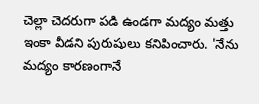చెల్లా చెదరుగా పడి ఉండగా మద్యం మత్తు ఇంకా వీడని పురుషులు కనిపించారు. 'నేను మద్యం కారణంగానే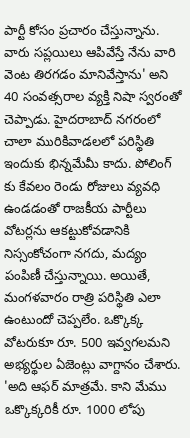పార్టీ కోసం ప్రచారం చేస్తున్నాను. వారు సప్లయిలు ఆపివేస్తే నేను వారి వెంట తిరగడం మానివేస్తాను' అని 40 సంవత్సరాల వ్యక్తి నిషా స్వరంతో చెప్పాడు. హైదరాబాద్ నగరంలో చాలా మురికివాడలలో పరిస్థితి ఇందుకు భిన్నమేమీ కాదు. పోలింగ్ కు కేవలం రెండు రోజులు వ్యవధి ఉండడంతో రాజకీయ పార్టీలు వోటర్లను ఆకట్టుకోవడానికి నిస్సంకోచంగా నగదు, మద్యం పంపిణీ చేస్తున్నాయి. అయితే, మంగళవారం రాత్రి పరిస్థితి ఎలా ఉంటుందో చెప్పలేం. ఒక్కొక్క వోటరుకూ రూ. 500 ఇవ్వగలమని అభ్యర్థుల ఏజెంట్లు వాగ్దానం చేశారు. 'అది ఆఫర్ మాత్రమే. కాని మేము ఒక్కొక్కరికీ రూ. 1000 లోపు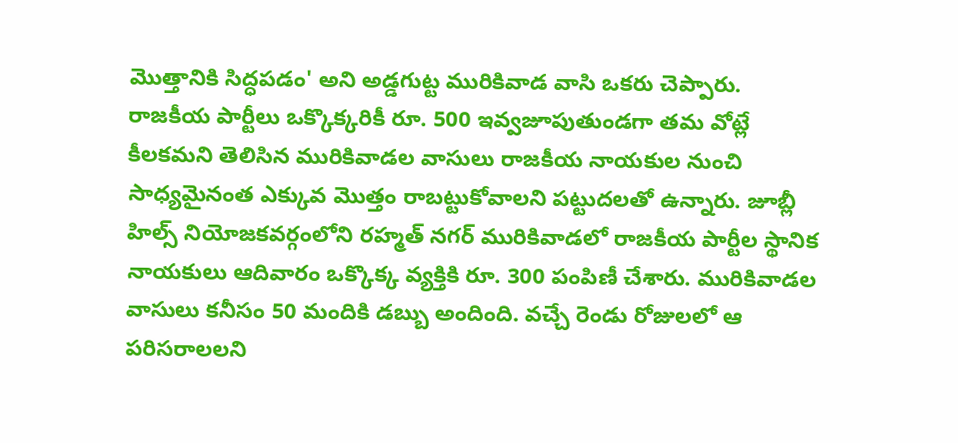మొత్తానికి సిద్ధపడం' అని అడ్డగుట్ట మురికివాడ వాసి ఒకరు చెప్పారు.
రాజకీయ పార్టీలు ఒక్కొక్కరికీ రూ. 500 ఇవ్వజూపుతుండగా తమ వోట్లే కీలకమని తెలిసిన మురికివాడల వాసులు రాజకీయ నాయకుల నుంచి సాధ్యమైనంత ఎక్కువ మొత్తం రాబట్టుకోవాలని పట్టుదలతో ఉన్నారు. జూబ్లీ హిల్స్ నియోజకవర్గంలోని రహ్మత్ నగర్ మురికివాడలో రాజకీయ పార్టీల స్థానిక నాయకులు ఆదివారం ఒక్కొక్క వ్యక్తికి రూ. 300 పంపిణీ చేశారు. మురికివాడల వాసులు కనీసం 50 మందికి డబ్బు అందింది. వచ్చే రెండు రోజులలో ఆ పరిసరాలలని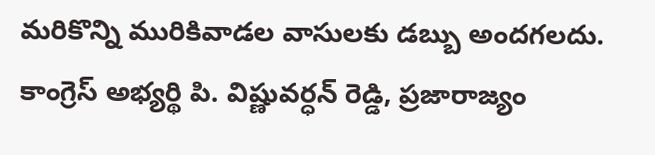మరికొన్ని మురికివాడల వాసులకు డబ్బు అందగలదు. కాంగ్రెస్ అభ్యర్థి పి. విష్ణువర్ధన్ రెడ్డి, ప్రజారాజ్యం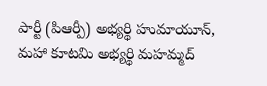పార్టీ (పిఆర్పీ) అభ్యర్థి హుమాయూన్, మహా కూటమి అభ్యర్థి మహమ్మద్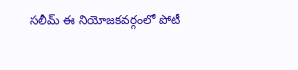సలీమ్ ఈ నియోజకవర్గంలో పోటీ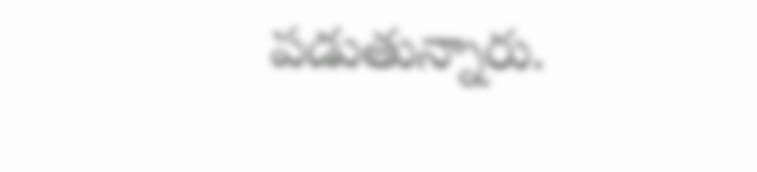పడుతున్నారు.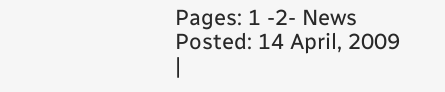Pages: 1 -2- News Posted: 14 April, 2009
|